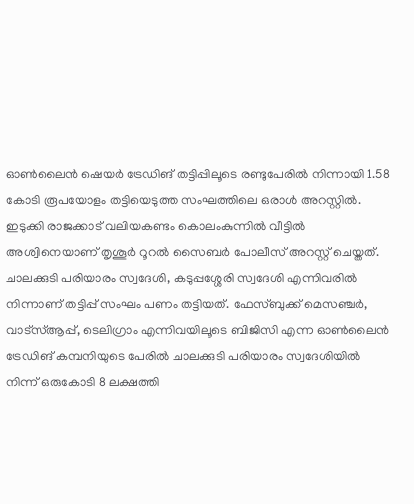ഓൺലൈൻ ഷെയർ ട്രേഡിങ് തട്ടിപ്പിലൂടെ രണ്ടുപേരിൽ നിന്നായി 1.58 കോടി രൂപയോളം തട്ടിയെടുത്ത സംഘത്തിലെ ഒരാൾ അറസ്റ്റിൽ. ഇടുക്കി രാജക്കാട് വലിയകണ്ടം കൊലംകുന്നിൽ വീട്ടിൽ അശ്വിനെയാണ് തൃശൂർ റൂറൽ സൈബർ പോലീസ് അറസ്റ്റ് ചെയ്തത്. ചാലക്കുടി പരിയാരം സ്വദേശി, കടുപ്പശ്ശേരി സ്വദേശി എന്നിവരിൽ നിന്നാണ് തട്ടിപ്പ് സംഘം പണം തട്ടിയത്. ഫേസ്ബുക്ക് മെസഞ്ചർ, വാട്സ്ആപ്പ്, ടെലിഗ്രാം എന്നിവയിലൂടെ ബിജിസി എന്ന ഓൺലൈൻ ട്രേഡിങ് കമ്പനിയുടെ പേരിൽ ചാലക്കുടി പരിയാരം സ്വദേശിയിൽ നിന്ന് ഒരുകോടി 8 ലക്ഷത്തി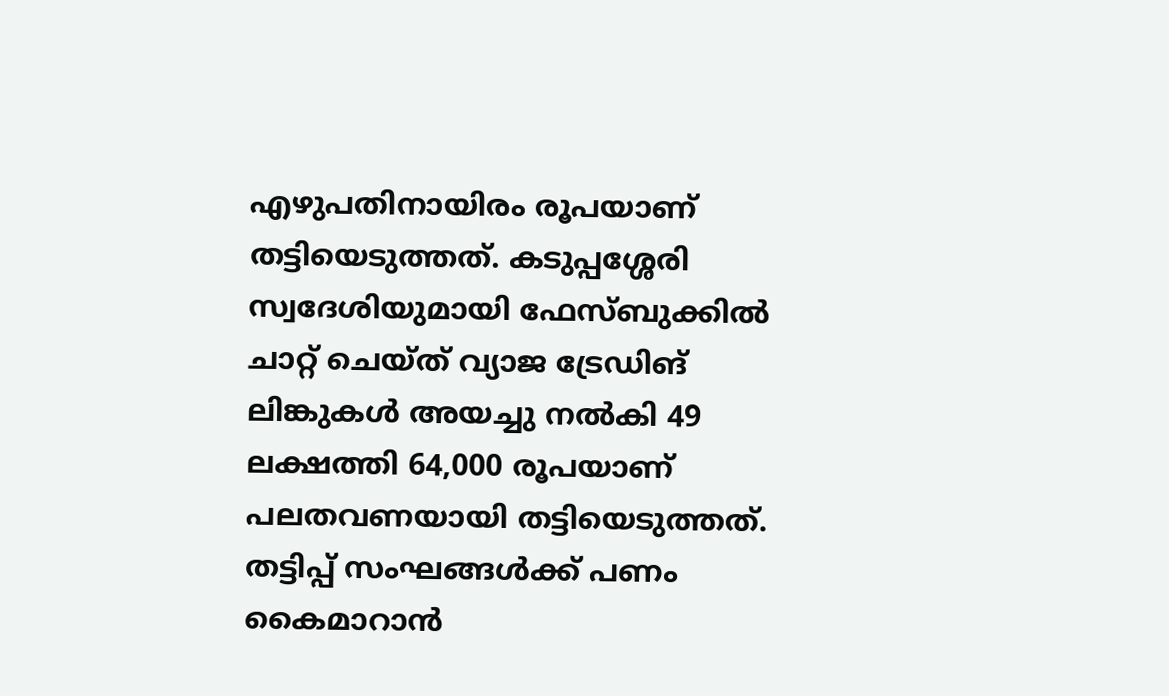എഴുപതിനായിരം രൂപയാണ് തട്ടിയെടുത്തത്. കടുപ്പശ്ശേരി സ്വദേശിയുമായി ഫേസ്ബുക്കിൽ ചാറ്റ് ചെയ്ത് വ്യാജ ട്രേഡിങ് ലിങ്കുകൾ അയച്ചു നൽകി 49 ലക്ഷത്തി 64,000 രൂപയാണ് പലതവണയായി തട്ടിയെടുത്തത്. തട്ടിപ്പ് സംഘങ്ങൾക്ക് പണം കൈമാറാൻ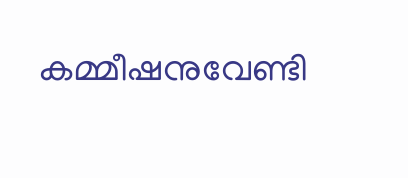കമ്മീഷനുവേണ്ടി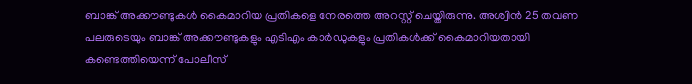ബാങ്ക് അക്കൗണ്ടുകൾ കൈമാറിയ പ്രതികളെ നേരത്തെ അറസ്റ്റ് ചെയ്തിരുന്നു. അശ്വിൻ 25 തവണ പലരുടെയും ബാങ്ക് അക്കൗണ്ടുകളും എടിഎം കാർഡുകളും പ്രതികൾക്ക് കൈമാറിയതായി കണ്ടെത്തിയെന്ന് പോലീസ്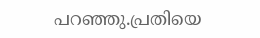പറഞ്ഞു.പ്രതിയെ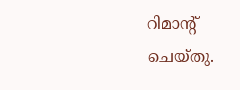റിമാൻ്റ് ചെയ്തു.